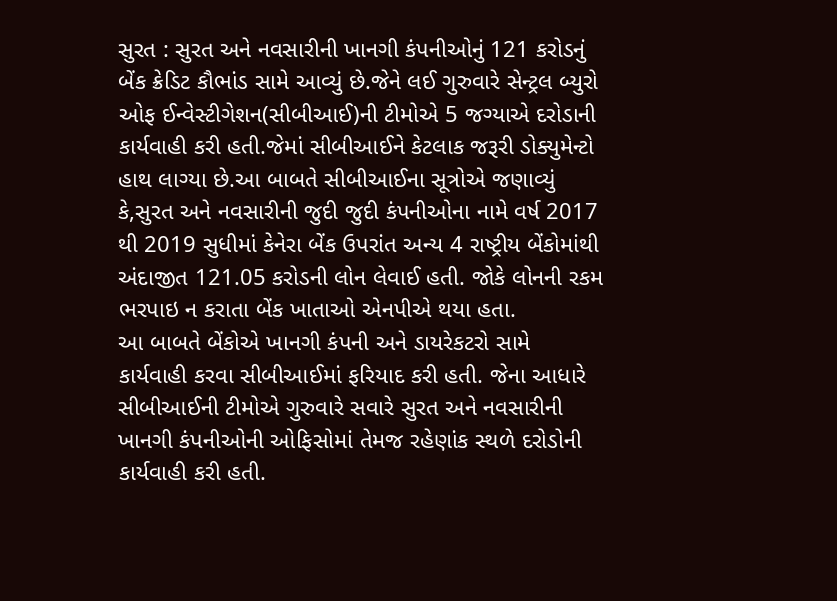સુરત : સુરત અને નવસારીની ખાનગી કંપનીઓનું 121 કરોડનું બેંક ક્રેડિટ કૌભાંડ સામે આવ્યું છે.જેને લઈ ગુરુવારે સેન્ટ્રલ બ્યુરો ઓફ ઈન્વેસ્ટીગેશન(સીબીઆઈ)ની ટીમોએ 5 જગ્યાએ દરોડાની કાર્યવાહી કરી હતી.જેમાં સીબીઆઈને કેટલાક જરૂરી ડોક્યુમેન્ટો હાથ લાગ્યા છે.આ બાબતે સીબીઆઈના સૂત્રોએ જણાવ્યું કે,સુરત અને નવસારીની જુદી જુદી કંપનીઓના નામે વર્ષ 2017 થી 2019 સુધીમાં કેનેરા બેંક ઉપરાંત અન્ય 4 રાષ્ટ્રીય બેંકોમાંથી અંદાજીત 121.05 કરોડની લોન લેવાઈ હતી. જોકે લોનની રકમ ભરપાઇ ન કરાતા બેંક ખાતાઓ એનપીએ થયા હતા.
આ બાબતે બેંકોએ ખાનગી કંપની અને ડાયરેકટરો સામે કાર્યવાહી કરવા સીબીઆઈમાં ફરિયાદ કરી હતી. જેના આધારે સીબીઆઈની ટીમોએ ગુરુવારે સવારે સુરત અને નવસારીની ખાનગી કંપનીઓની ઓફિસોમાં તેમજ રહેણાંક સ્થળે દરોડોની કાર્યવાહી કરી હતી.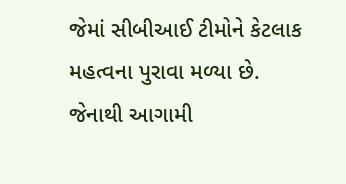જેમાં સીબીઆઈ ટીમોને કેટલાક મહત્વના પુરાવા મળ્યા છે. જેનાથી આગામી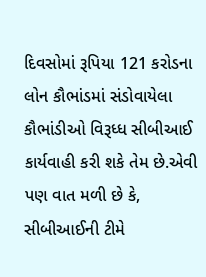દિવસોમાં રૂપિયા 121 કરોડના લોન કૌભાંડમાં સંડોવાયેલા કૌભાંડીઓ વિરૂધ્ધ સીબીઆઈ કાર્યવાહી કરી શકે તેમ છે.એવી પણ વાત મળી છે કે, સીબીઆઈની ટીમે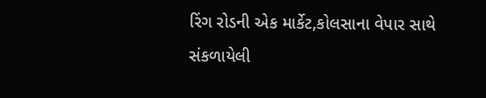રિંગ રોડની એક માર્કેટ,કોલસાના વેપાર સાથે સંકળાયેલી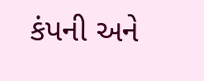કંપની અને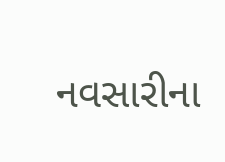નવસારીના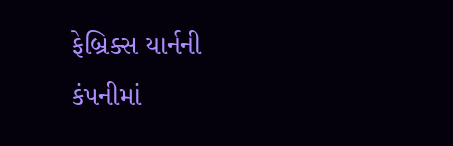ફેબ્રિક્સ યાર્નની કંપનીમાં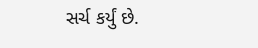સર્ચ કર્યું છે.